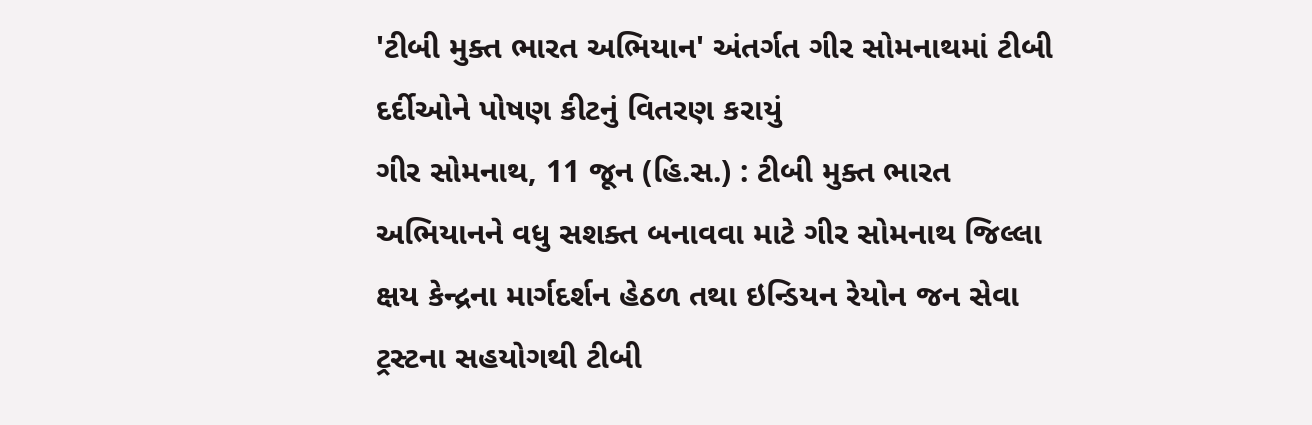'ટીબી મુક્ત ભારત અભિયાન' અંતર્ગત ગીર સોમનાથમાં ટીબી દર્દીઓને પોષણ કીટનું વિતરણ કરાયું
ગીર સોમનાથ, 11 જૂન (હિ.સ.) : ટીબી મુક્ત ભારત અભિયાનને વધુ સશક્ત બનાવવા માટે ગીર સોમનાથ જિલ્લા ક્ષય કેન્દ્રના માર્ગદર્શન હેઠળ તથા ઇન્ડિયન રેયોન જન સેવા ટ્રસ્ટના સહયોગથી ટીબી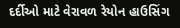દર્દીઓ માટે વેરાવળ રેયોન હાઉસિંગ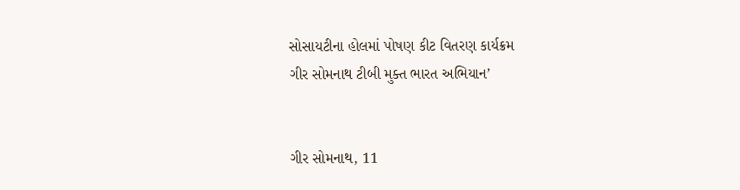સોસાયટીના હોલમાં પોષણ કીટ વિતરણ કાર્યક્રમ
ગીર સોમનાથ ટીબી મુક્ત ભારત અભિયાન’


ગીર સોમનાથ, 11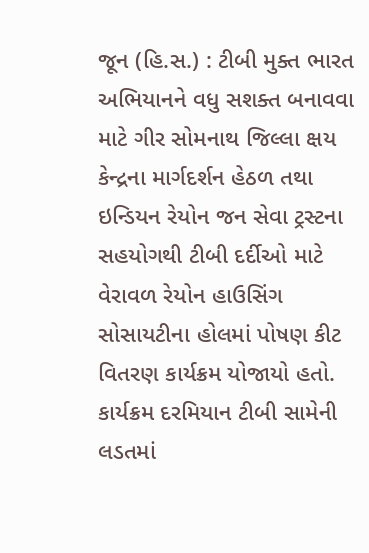જૂન (હિ.સ.) : ટીબી મુક્ત ભારત અભિયાનને વધુ સશક્ત બનાવવા માટે ગીર સોમનાથ જિલ્લા ક્ષય કેન્દ્રના માર્ગદર્શન હેઠળ તથા ઇન્ડિયન રેયોન જન સેવા ટ્રસ્ટના સહયોગથી ટીબી દર્દીઓ માટે વેરાવળ રેયોન હાઉસિંગ સોસાયટીના હોલમાં પોષણ કીટ વિતરણ કાર્યક્રમ યોજાયો હતો. કાર્યક્રમ દરમિયાન ટીબી સામેની લડતમાં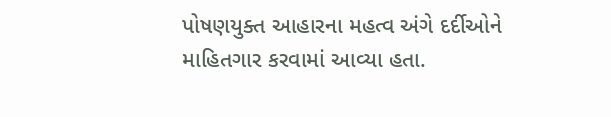પોષણયુક્ત આહારના મહત્વ અંગે દર્દીઓને માહિતગાર કરવામાં આવ્યા હતા.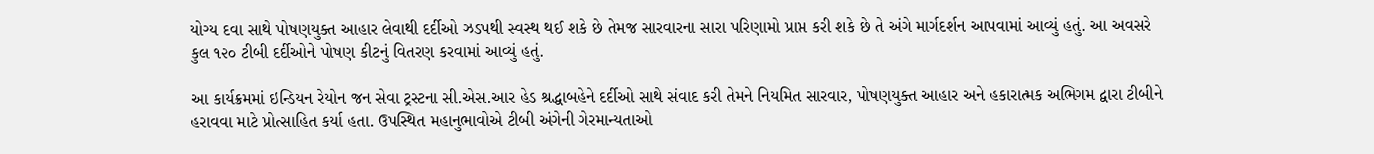યોગ્ય દવા સાથે પોષણયુક્ત આહાર લેવાથી દર્દીઓ ઝડપથી સ્વસ્થ થઈ શકે છે તેમજ સારવારના સારા પરિણામો પ્રાપ્ત કરી શકે છે તે અંગે માર્ગદર્શન આપવામાં આવ્યું હતું. આ અવસરે કુલ ૧૨૦ ટીબી દર્દીઓને પોષણ કીટનું વિતરણ કરવામાં આવ્યું હતું.

આ કાર્યક્રમમાં ઇન્ડિયન રેયોન જન સેવા ટ્રસ્ટના સી.એસ.આર હેડ શ્રદ્ધાબહેને દર્દીઓ સાથે સંવાદ કરી તેમને નિયમિત સારવાર, પોષણયુક્ત આહાર અને હકારાત્મક અભિગમ દ્વારા ટીબીને હરાવવા માટે પ્રોત્સાહિત કર્યા હતા. ઉપસ્થિત મહાનુભાવોએ ટીબી અંગેની ગેરમાન્યતાઓ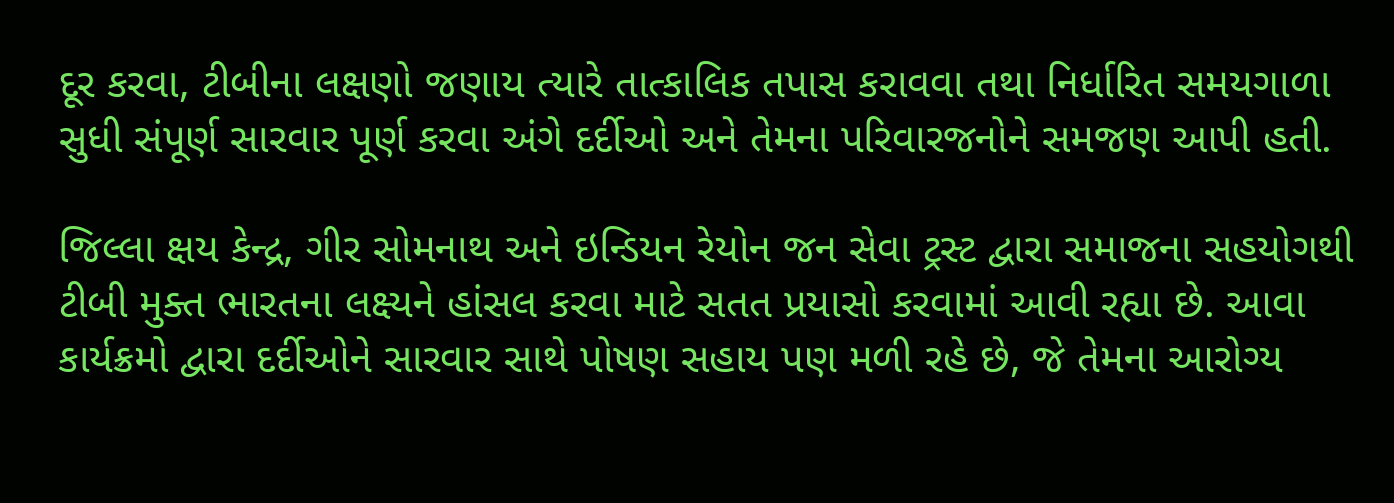દૂર કરવા, ટીબીના લક્ષણો જણાય ત્યારે તાત્કાલિક તપાસ કરાવવા તથા નિર્ધારિત સમયગાળા સુધી સંપૂર્ણ સારવાર પૂર્ણ કરવા અંગે દર્દીઓ અને તેમના પરિવારજનોને સમજણ આપી હતી.

જિલ્લા ક્ષય કેન્દ્ર, ગીર સોમનાથ અને ઇન્ડિયન રેયોન જન સેવા ટ્રસ્ટ દ્વારા સમાજના સહયોગથી ટીબી મુક્ત ભારતના લક્ષ્યને હાંસલ કરવા માટે સતત પ્રયાસો કરવામાં આવી રહ્યા છે. આવા કાર્યક્રમો દ્વારા દર્દીઓને સારવાર સાથે પોષણ સહાય પણ મળી રહે છે, જે તેમના આરોગ્ય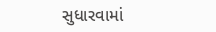સુધારવામાં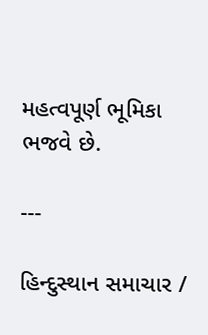મહત્વપૂર્ણ ભૂમિકા ભજવે છે.

---

હિન્દુસ્થાન સમાચાર /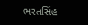ભરતસિંહ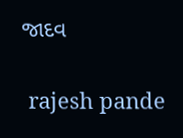જાદવ


 rajesh pande